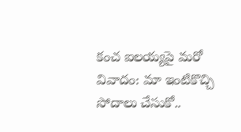కంచ ఐలయ్యపై మరో వివాదం: మా ఇంటికొచ్చి సోదాలు చేసుకో..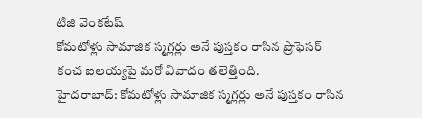టిజి వెంకటేష్
కోమటోళ్లు సామాజిక స్మగ్లర్లు అనే పుస్తకం రాసిన ప్రొఫెసర్ కంచ ఐలయ్యపై మరో వివాదం తలెత్తింది.
హైదరాబాద్: కోమటోళ్లు సామాజిక స్మగ్లర్లు అనే పుస్తకం రాసిన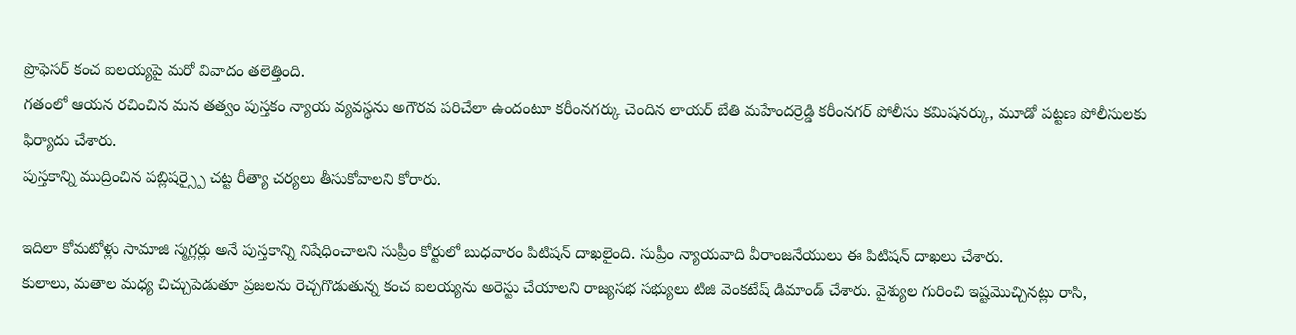ప్రొఫెసర్ కంచ ఐలయ్యపై మరో వివాదం తలెత్తింది.
గతంలో ఆయన రచించిన మన తత్వం పుస్తకం న్యాయ వ్యవస్థను అగౌరవ పరిచేలా ఉందంటూ కరీంనగర్కు చెందిన లాయర్ బేతి మహేందర్రెడ్డి కరీంనగర్ పోలీసు కమిషనర్కు, మూడో పట్టణ పోలీసులకు ఫిర్యాదు చేశారు.
పుస్తకాన్ని ముద్రించిన పబ్లిషర్స్పై చట్ట రీత్యా చర్యలు తీసుకోవాలని కోరారు.

ఇదిలా కోమటోళ్లు సామాజి స్మగ్లర్లు అనే పుస్తకాన్ని నిషేధించాలని సుప్రీం కోర్టులో బుధవారం పిటిషన్ దాఖలైంది. సుప్రీం న్యాయవాది వీరాంజనేయులు ఈ పిటిషన్ దాఖలు చేశారు.
కులాలు, మతాల మధ్య చిచ్చుపెడుతూ ప్రజలను రెచ్చగొడుతున్న కంచ ఐలయ్యను అరెస్టు చేయాలని రాజ్యసభ సభ్యులు టిజి వెంకటేష్ డిమాండ్ చేశారు. వైశ్యుల గురించి ఇష్టమొచ్చినట్లు రాసి,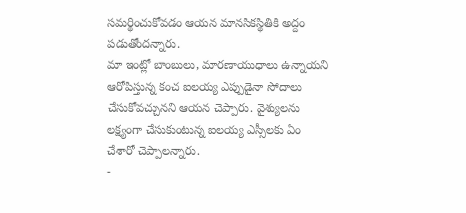సమర్థించుకోవడం ఆయన మానసికస్థితికి అద్దం పడుతోందన్నారు.
మా ఇంట్లో బాంబులు, మారణాయుధాలు ఉన్నాయని ఆరోపిస్తున్న కంచ ఐలయ్య ఎప్పుడైనా సోదాలు చేసుకోవచ్చునని ఆయన చెప్పారు. వైశ్యులను లక్ష్యంగా చేసుకుంటున్న ఐలయ్య ఎస్సీలకు ఏం చేశారో చెప్పాలన్నారు.
-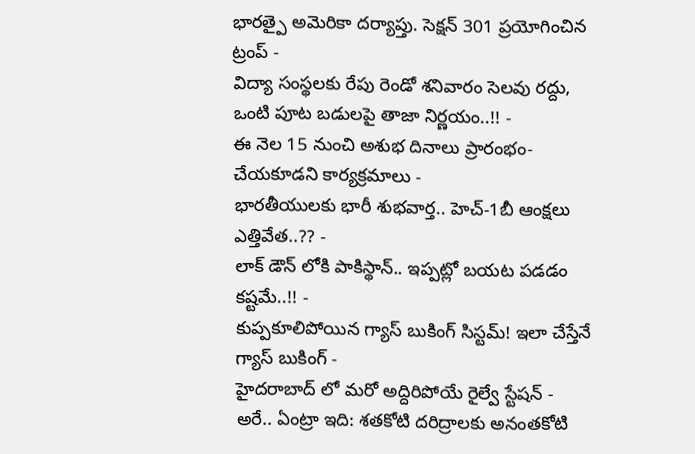భారత్పై అమెరికా దర్యాప్తు. సెక్షన్ 301 ప్రయోగించిన ట్రంప్ -
విద్యా సంస్థలకు రేపు రెండో శనివారం సెలవు రద్దు, ఒంటి పూట బడులపై తాజా నిర్ణయం..!! -
ఈ నెల 15 నుంచి అశుభ దినాలు ప్రారంభం- చేయకూడని కార్యక్రమాలు -
భారతీయులకు భారీ శుభవార్త.. హెచ్-1బీ ఆంక్షలు ఎత్తివేత..?? -
లాక్ డౌన్ లోకి పాకిస్థాన్.. ఇప్పట్లో బయట పడడం కష్టమే..!! -
కుప్పకూలిపోయిన గ్యాస్ బుకింగ్ సిస్టమ్! ఇలా చేస్తేనే గ్యాస్ బుకింగ్ -
హైదరాబాద్ లో మరో అద్దిరిపోయే రైల్వే స్టేషన్ -
అరే.. ఏంట్రా ఇది: శతకోటి దరిద్రాలకు అనంతకోటి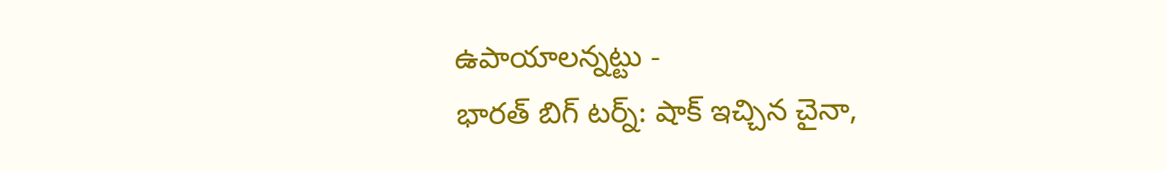ఉపాయాలన్నట్టు -
భారత్ బిగ్ టర్న్: షాక్ ఇచ్చిన చైనా,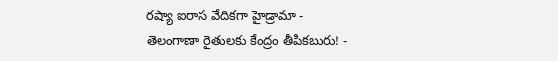రష్యా ఐరాస వేదికగా హైడ్రామా -
తెలంగాణా రైతులకు కేంద్రం తీపికబురు! -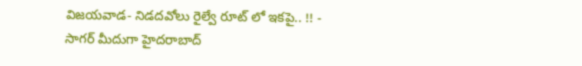విజయవాడ- నిడదవోలు రైల్వే రూట్ లో ఇకపై.. !! -
సాగర్ మీదుగా హైదరాబాద్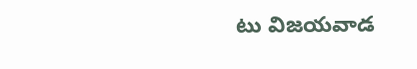టు విజయవాడ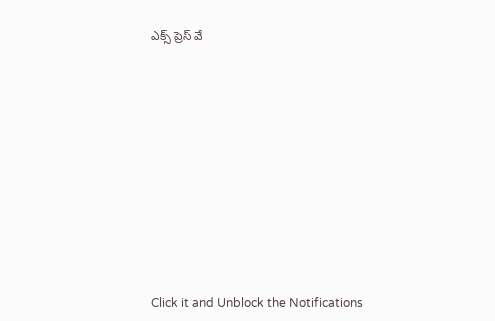ఎక్స్ ప్రెస్ వే












Click it and Unblock the Notifications